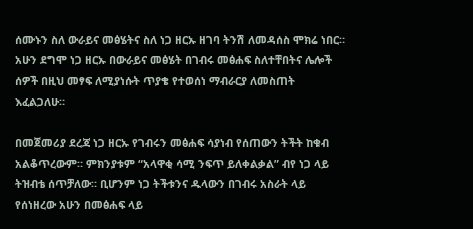ሰሙኑን ስለ ውራይና መፅሄትና ስለ ነጋ ዘርኡ ዘገባ ትንሽ ለመዳሰስ ሞክሬ ነበር። አሁን ደግሞ ነጋ ዘርኡ በውራይና መፅሄት በገብሩ መፅሐፍ ስለተቸበትና ሌሎች ሰዎች በዚህ መፃፍ ለሚያነሱት ጥያቄ የተወሰነ ማብራርያ ለመስጠት እፈልጋለሁ።

በመጀመሪያ ደረጃ ነጋ ዘርኡ የገብሩን መፅሐፍ ሳያነብ የሰጠውን ትችት ከቁብ አልቆጥረውም። ምክንያቱም “አላዋቂ ሳሚ ንፍጥ ይለቀልቃል” ብየ ነጋ ላይ ትዝብቴ ሰጥቻለው። ቢሆንም ነጋ ትችቱንና ዱላውን በገብሩ አስራት ላይ የሰነዘረው አሁን በመፅሐፍ ላይ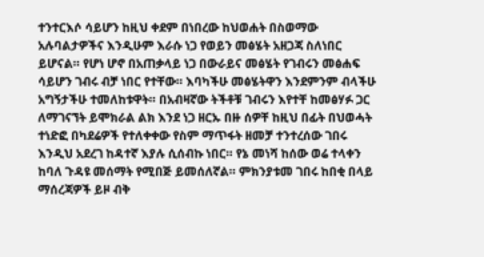ተንተርእሶ ሳይሆን ከዚህ ቀደም በነበረው ከህወሐት በስወማው አሉባልታዎችና እንዲሁም እራሱ ነጋ የወይን መፅሄት አዘጋጃ ስለነበር ይሆናል። የሆነ ሆኖ በአጠቃላይ ነጋ በውራይና መፅሄት የገብሩን መፅሐፍ ሳይሆን ገብሩ ብቻ ነበር የተቸው። እባካችሁ መፅሄትዋን እንደምንም ብላችሁ አግኝታችሁ ተመለከቱዋት። በአብዛኛው ትችቶቹ ገብሩን እየተቸ ከመፅሃፉ ጋር ለማገናኘት ይሞክራል ልክ እንደ ነጋ ዘርኡ በዙ ሰዎቸ ከዚህ በፊት በህወሓት ተነድፎ በካደሬዎች የተለቀቀው የስም ማጥፋት ዘመቻ ተንተረሰው ገበሩ እንዲህ አደረገ ከዳተኛ እያሉ ሲሰብኩ ነበር። የኔ መነሻ ከሰው ወሬ ተላቀን ከባለ ጉዳዩ መሰማት የሚበጅ ይመሰለኛል። ምክንያቱመ ገበሩ ከበቂ በላይ ማሰረጃዎች ይዞ ብቅ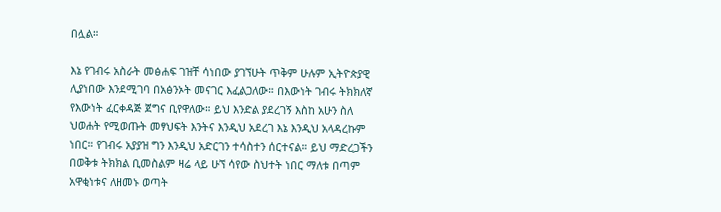በሏል።

እኔ የገብሩ አስራት መፅሐፍ ገዝቸ ሳነበው ያገኘሁት ጥቅም ሁሉም ኢትዮጵያዊ ሊያነበው እንደሚገባ በአፅንኦት መናገር እፈልጋለው። በእውነት ገብሩ ትክክለኛ የእውነት ፈርቀዳጅ ጀግና ቢየዋለው። ይህ እንድል ያደረገኝ እስከ አሁን ስለ ህወሐት የሚወጡት መፃህፍት እንትና እንዲህ አደረገ እኔ እንዲህ አላዳረኩም ነበር። የገብሩ አያያዝ ግን እንዲህ አድርገን ተሳስተን ሰርተናል። ይህ ማድረጋችን በወቅቱ ትክክል ቢመስልም ዛሬ ላይ ሁኘ ሳየው ስህተት ነበር ማለቱ በጣም አዋቂነቱና ለዘመኑ ወጣት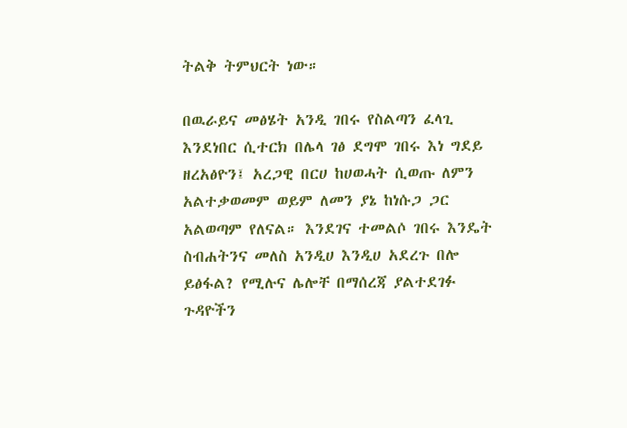ትልቅ ትምህርት ነው።

በዉራይና መፅሄት አንዲ ገበሩ የስልጣን ፈላጊ እንደነበር ሲተርክ በሌላ ገፅ ደግሞ ገበሩ እነ ግደይ ዘረአፅዮን፤ አረጋዊ በርሀ ከሀወሓት ሲወጡ ለምን አልተቃወመም ወይም ለመን ያኔ ከነሱጋ ጋር አልወጣም የለናል። እንደገና ተመልሶ ገበሩ እንዴት ስብሐትንና መለስ አንዲሀ እንዲሀ አደረጉ በሎ ይፅፋል? የሚሉና ሌሎቸ በማሰረጃ ያልተደገፉ ጉዳዮችን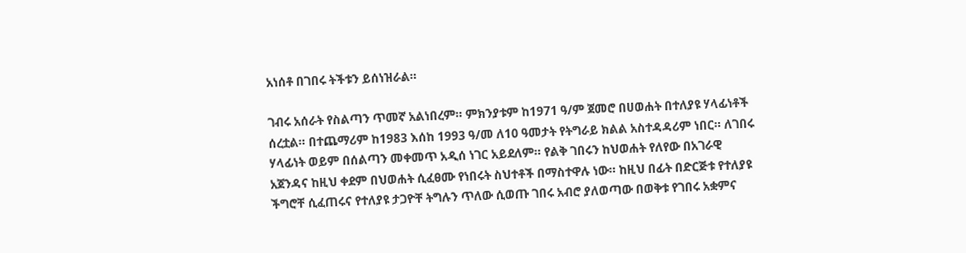አነሰቶ በገበሩ ትችቱን ይሰነዝራል።

ገብሩ አሰራት የስልጣን ጥመኛ አልነበረም። ምክንያቱም ከ1971 ዓ/ም ጀመሮ በሀወሐት በተለያዩ ሃላፊነቶች ሰረቷል። በተጨማሪም ከ1983 እሰከ 1993 ዓ/መ ለ10 ዓመታት የትግራይ ክልል አስተዳዳሪም ነበር። ለገበሩ ሃላፊነት ወይም በሰልጣን መቀመጥ አዲሰ ነገር አይደለም። የልቅ ገበሩን ከህወሐት የለየው በአገራዊ አጀንዳና ከዚህ ቀደም በህወሐት ሲፈፀሙ የነበሩት ስህተቶች በማስተዋሉ ነው። ከዚህ በፊት በድርጅቱ የተለያዩ ችግሮቸ ሲፈጠሩና የተለያዩ ታጋዮቸ ትግሉን ጥለው ሲወጡ ገበሩ አብሮ ያለወጣው በወቅቱ የገበሩ አቋምና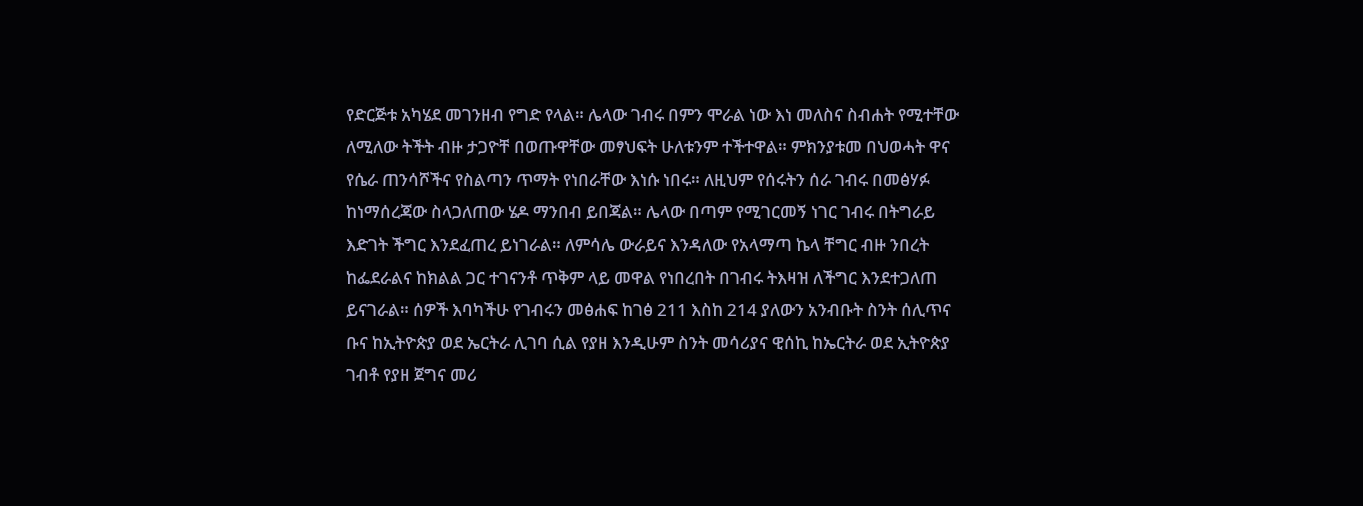የድርጅቱ አካሄደ መገንዘብ የግድ የላል። ሌላው ገብሩ በምን ሞራል ነው እነ መለስና ስብሐት የሚተቸው ለሚለው ትችት ብዙ ታጋዮቸ በወጡዋቸው መፃህፍት ሁለቱንም ተችተዋል። ምክንያቱመ በህወሓት ዋና የሴራ ጠንሳሾችና የስልጣን ጥማት የነበራቸው እነሱ ነበሩ። ለዚህም የሰሩትን ሰራ ገብሩ በመፅሃፉ ከነማሰረጃው ስላጋለጠው ሄዶ ማንበብ ይበጃል። ሌላው በጣም የሚገርመኝ ነገር ገብሩ በትግራይ እድገት ችግር እንደፈጠረ ይነገራል። ለምሳሌ ውራይና እንዳለው የአላማጣ ኬላ ቸግር ብዙ ንበረት ከፌደራልና ከክልል ጋር ተገናንቶ ጥቅም ላይ መዋል የነበረበት በገብሩ ትእዛዝ ለችግር እንደተጋለጠ ይናገራል። ሰዎች እባካችሁ የገብሩን መፅሐፍ ከገፅ 211 እስከ 214 ያለውን አንብቡት ስንት ሰሊጥና ቡና ከኢትዮጵያ ወደ ኤርትራ ሊገባ ሲል የያዘ እንዲሁም ስንት መሳሪያና ዊሰኪ ከኤርትራ ወደ ኢትዮጵያ ገብቶ የያዘ ጀግና መሪ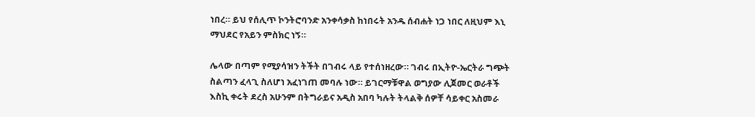ነበረ። ይህ የሰሊጥ ኮንትሮባንድ አንቀሳቃስ ከነበሩት አንዱ ሰብሐት ነጋ ነበር ለዚህም እኒ ማህደር የአይን ምስክር ነኝ።

ሌላው በጣም የሚያሳዝን ትችት በገብሩ ላይ የተሰነዘረው። ገብሩ በኢትዮ-ኤርትራ ግጭት ስልጣን ፈላጊ ስለሆነ አፈነገጠ መባሉ ነው። ይገርማቹዋል ወግያው ሊጀመር ወራቶች እስኪ ቀሩት ደረስ አሁንም በትግራይና አዲስ አበባ ካሉት ትላልቅ ሰዎቸ ሳይቀር አስመራ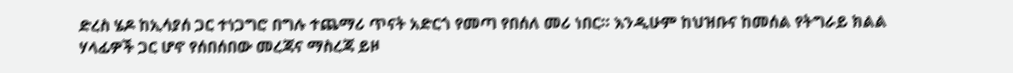ድረስ ሄዶ ከኢሳያሰ ጋር ተነጋግሮ በግሉ ተጨማሪ ጥናት አድርጎ የመጣ የበሰለ መሪ ነበር። እንዲሁም ከህዝቡና ከመሰል የትግራይ ክልል ሃላፊዎች ጋር ሆኖ የሰበሰበው መረጃና ማስረጃ ይዞ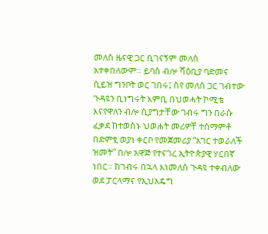መለስ ዜናዊ ጋር ቢገናኝም መለሰ አተቀበለውም። ይባስ ብሎ ሻዕቢያ ባድመና ሲይዝ ግንቦት ወር ገበሩ፤ ስየ መለሰ ጋር ገብተው ጉዳዩን ቢነግሩት እምቢ በህወሓት ኮሚቴ እናየዋለን ብሎ ሲያግታቸው ገብሩ ግን በራሱ ፈቃደ ከተወሰኑ ህወሐት መሪዎቸ ተሰማምቶ በድምፂ ወያነ ቀርቦ የመጀመሪያ “አገር ተወራለች ዝመት” በሎ አዋጅ የተናገረ ኢትዮጵያዊ ሃርበኛ ነበር። ከገብሩ በኋላ እነመለስ ጉዳዩ ተቀብለው ወደ ፓርላማና የኢህአዴግ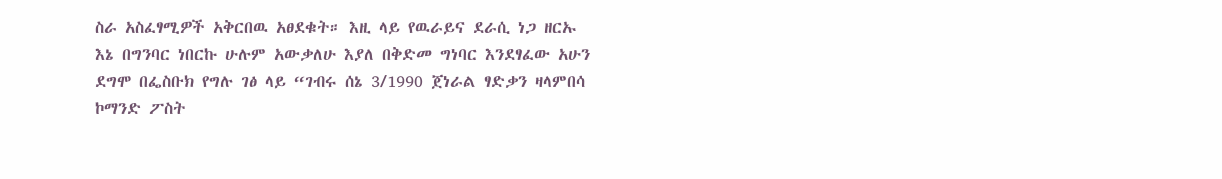ስራ አስፈፃሚዎች አቅርበዉ አፀደቁት። እዚ ላይ የዉራይና ደራሲ ነጋ ዘርኡ እኔ በግንባር ነበርኩ ሁሉም አውቃለሁ እያለ በቅድመ ግነባር እንደፃፈው አሁን ደግሞ በፌስቡክ የግሉ ገፅ ላይ “ገብሩ ሰኔ 3/1990 ጀነራል ፃድቃን ዛላምበሳ ኮማንድ ፖስት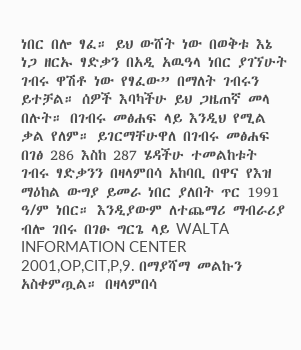ነበር በሎ ፃፈ። ይህ ውሸት ነው በወቅቱ እኔ ነጋ ዘርኡ ፃድቃን በአዲ አዉዓላ ነበር ያገኘሁት ገብሩ ዋሽቶ ነው የፃፈው” በማለት ገብሩን ይተቻል። ሰዎች እባካችሁ ይህ ጋዜጠኛ መላ በሉት። በገብሩ መፅሐፍ ላይ እንዲህ የሚል ቃል የለም። ይገርማቸሁዋለ በገብሩ መፅሐፍ በገፅ 286 እስከ 287 ሄዳችሁ ተመልከቱት ገብሩ ፃድቃንን በዛላምበሳ አከባቢ በዋና የእዝ ማዕከል ውግያ ይመራ ነበር ያለበት ጥር 1991 ዓ/ም ነበር። እንዲያውም ለተጨማሪ ማብራሪያ ብሎ ገበሩ በገፁ ግርጌ ላይ WALTA INFORMATION CENTER 2001,OP,CIT,P,9. በማያሻማ መልኩን አስቀምጧል። በዛላምበሳ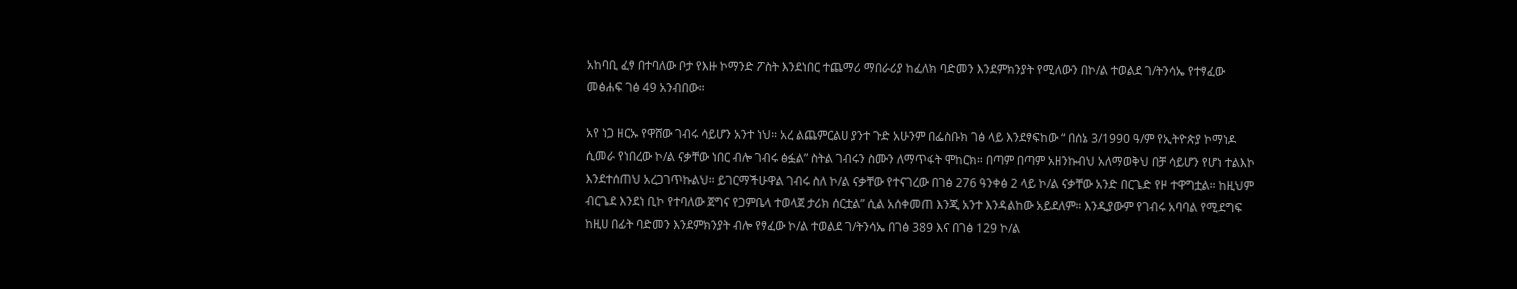አከባቢ ፈፃ በተባለው ቦታ የእዙ ኮማንድ ፖስት እንደነበር ተጨማሪ ማበራሪያ ከፈለክ ባድመን እንደምክንያት የሚለውን በኮ/ል ተወልደ ገ/ትንሳኤ የተፃፈው መፅሐፍ ገፅ 49 አንብበው።

አየ ነጋ ዘርኡ የዋሸው ገብሩ ሳይሆን አንተ ነህ። አረ ልጨምርልሀ ያንተ ጉድ አሁንም በፌስቡክ ገፅ ላይ እንደፃፍከው “ በሰኔ 3/1990 ዓ/ም የኢትዮጵያ ኮማነዶ ሲመራ የነበረው ኮ/ል ናቃቸው ነበር ብሎ ገብሩ ፅፏል” ስትል ገብሩን ስሙን ለማጥፋት ሞከርክ። በጣም በጣም አዘንኩብህ አለማወቅህ በቻ ሳይሆን የሆነ ተልእኮ እንደተሰጠህ አረጋገጥኩልህ። ይገርማችሁዋል ገብሩ ስለ ኮ/ል ናቃቸው የተናገረው በገፅ 276 ዓንቀፅ 2 ላይ ኮ/ል ናቃቸው አንድ በርጌድ የዞ ተዋግቷል። ከዚህም ብርጌደ እንደነ ቢኮ የተባለው ጀግና የጋምቤላ ተወላጀ ታሪክ ሰርቷል” ሲል አሰቀመጠ እንጂ አንተ እንዳልከው አይደለም። እንዲያውም የገብሩ አባባል የሚደግፍ ከዚሀ በፊት ባድመን እንደምክንያት ብሎ የፃፈው ኮ/ል ተወልደ ገ/ትንሳኤ በገፅ 389 እና በገፅ 129 ኮ/ል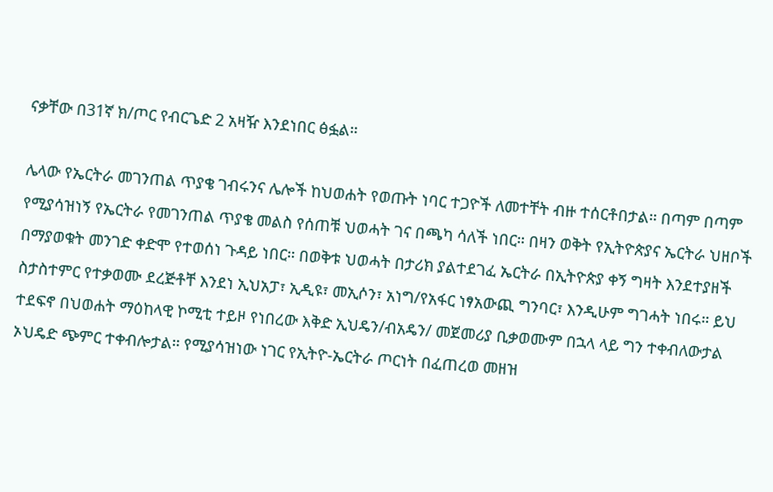ናቃቸው በ31ኛ ክ/ጦር የብርጌድ 2 አዛዥ እንደነበር ፅፏል።

ሌላው የኤርትራ መገንጠል ጥያቄ ገብሩንና ሌሎች ከህወሐት የወጡት ነባር ተጋዮች ለመተቸት ብዙ ተሰርቶበታል። በጣም በጣም የሚያሳዝነኝ የኤርትራ የመገንጠል ጥያቄ መልስ የሰጠቹ ህወሓት ገና በጫካ ሳለች ነበር። በዛን ወቅት የኢትዮጵያና ኤርትራ ህዘቦች በማያወቁት መንገድ ቀድሞ የተወሰነ ጉዳይ ነበር። በወቅቱ ህወሓት በታሪክ ያልተደገፈ ኤርትራ በኢትዮጵያ ቀኝ ግዛት እንደተያዘች ስታስተምር የተቃወሙ ደረጅቶቸ እንደነ ኢህአፓ፣ ኢዲዩ፣ መኢሶን፣ አነግ/የአፋር ነፃአውጪ ግንባር፣ እንዲሁም ግገሓት ነበሩ። ይህ ተደፍኖ በህወሐት ማዕከላዊ ኮሚቲ ተይዞ የነበረው እቅድ ኢህዴን/ብአዴን/ መጀመሪያ ቢቃወሙም በኋላ ላይ ግን ተቀብለውታል ኦህዴድ ጭምር ተቀብሎታል። የሚያሳዝነው ነገር የኢትዮ-ኤርትራ ጦርነት በፈጠረወ መዘዝ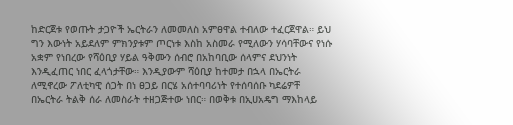ከድርጀቱ የወጡት ታጋዮች ኤርትራን ለመመለስ አምፀዋል ተብለው ተፈርጀዋል። ይህ ግን እውነት አይደለም ምክንያቱም ጦርነቱ እስከ አስመራ የሚለውን ሃሳባቸውና የነሱ አቋም የነበረው የሻዕቢያ ሃይል ዓቅሙን ሰብሮ በአከባቢው ሰላምና ደህንነት እንዲፈጠር ነበር ፈላጎታቸው። እንዲያውም ሻዕቢያ ከተመታ በኋላ በኤርትራ ለሚኖረው ፖለቲካዊ ሰጋት በነ ፀጋይ በርሄ አሰተባባሪነት የተሰባሰቡ ካደሬዎቸ በኤርትራ ትልቅ ሰራ ለመስራት ተዘጋጅተው ነበር። በወቅቱ በኢሀአዴግ ማእከላይ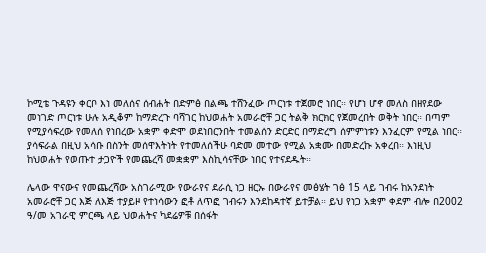ኮሚቴ ጉዳዩን ቀርቦ እነ መለሰና ሰብሐት በድምፅ በልጫ ተሸንፈው ጦርነቱ ተጀመሮ ነበር። የሆነ ሆኖ መለስ በዘየደው መነገድ ጦርነቱ ሁሉ አዲቆም ከማድረጉ ባሻገር ከህወሐት አመራሮቸ ጋር ትልቅ ክርክር የጀመረበት ወቅት ነበር። በጣም የሚያሳፍረው የመለሰ የነበረው አቋም ቀድሞ ወደነበርንበት ተመልሰን ድርድር በማድረግ ሰምምነቱን እንፈርም የሚል ነበር። ያሳፍራል በዚህ አሳቡ በስንት መሰዋእትነት የተመለሰችሁ ባድመ መተው የሚል አቋሙ በመድረኩ አቀረበ። እነዚህ ከህወሐት የወጡተ ታጋዮች የመጨረሻ መቋቋም እስኪሳናቸው ነበር የተናደዱት።

ሌላው ዋናውና የመጨረሻው አስገራሚው የውራየና ደራሲ ነጋ ዘርኡ በውራየና መፅሄት ገፅ 15 ላይ ገብሩ ከአንደነት አመራሮቸ ጋር እጅ ለእጅ ተያይዞ የተነሳውን ፎቶ ለጥፎ ገብሩን እንደከዳተኛ ይተቻል። ይህ የነጋ አቋም ቀደም ብሎ በ2002 ዓ/መ አገራዊ ምርጫ ላይ ህወሐትና ካደሬዎቹ በሰፋት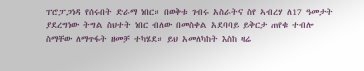ፐሮፓጋነዳ የሰሩበት ድራማ ነበር። በወቅቱ ገብሩ አስራትና ስየ ኣብረሃ ለ17 ዓመታት ያደረግነው ትግል ስህተት ነበር ብለው በመስቀል አደባባይ ይቅርታ ጠየቁ ተብሎ ስማቸው ለማጥፋት ዘመቻ ተካሄደ። ይህ አመለካከት እስከ ዛሬ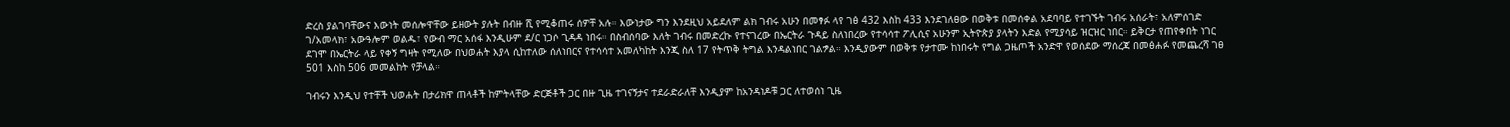ድረስ ያልገባቸውና እውነት መሰሎዋቸው ይዘውት ያሉት በብዙ ሺ የሚቆጠሩ ሰዎቸ አሉ። እውነታው ግን እንደዚህ አይደለም ልክ ገብሩ አሁን በመፃፉ ላየ ገፅ 432 እስከ 433 እንደገለፀው በወቅቱ በመሰቀል አደባባይ የተገኙት ገብሩ አሰራት፣ አለምሰገድ ገ/አመላክ፣ አውዓሎም ወልዱ፣ የውብ ማር አሰፋ እንዲሁም ደ/ር ነጋሶ ጊዳዳ ነበሩ። በስብሰባው እለት ገብሩ በመድረኩ የተናገረው በኤርትራ ጉዳይ ስለነበረው የተሳሳተ ፖሊሲና አሁንም ኢትዮጵያ ያላትን እድል የሚያሳይ ዝርዝር ነበር። ይቅርታ የጠየቀበት ነገር ደገሞ በኤርትራ ላይ የቀኝ ግዛት የሚለው በህወሐት እያላ ሲከተለው ሰለነበርና የተሳሳተ አመለካከት እንጂ ስለ 17 የትጥቅ ትግል እንዳልነበር ገልፇል። እንዲያውም በወቅቱ የታተሙ ከነበሩት የግል ጋዜጦች አንድዋ የወሰደው ማሰረጃ በመፅሐፉ የመጨረሻ ገፀ 501 እስከ 506 መመልከት የቻላል።

ገብሩን እንዲህ የተቸች ህወሐት በታሪክዋ ጠላቶች ከምትላቸው ድርጅቶች ጋር በዙ ጊዜ ተገናኝታና ተደራድራለቸ እንዲያም ከአንዳነዶቹ ጋር ለተወሰነ ጊዜ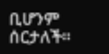ቢሆንም ሰርታለች።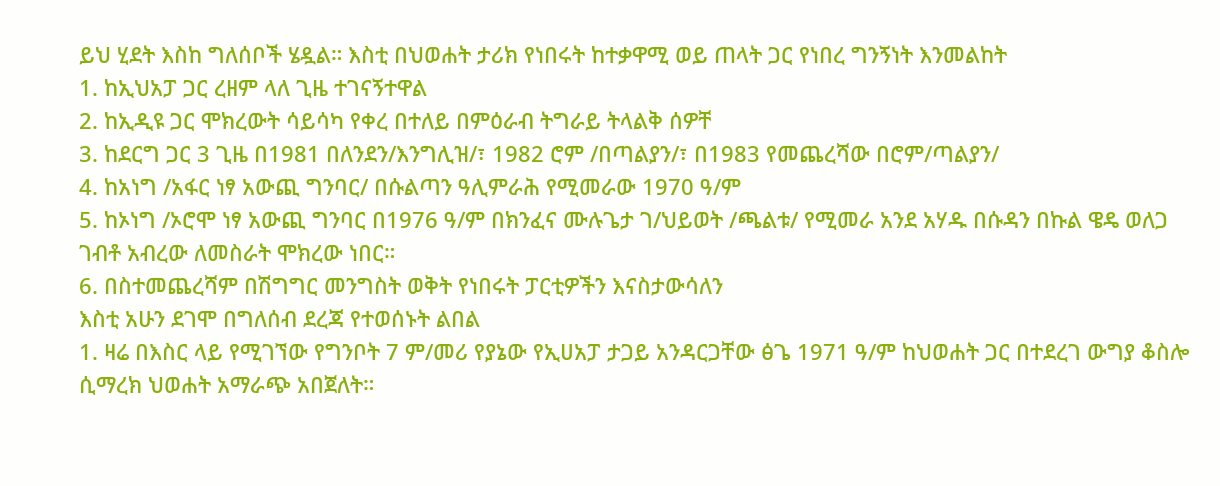ይህ ሂደት እስከ ግለሰቦች ሄዷል። እስቲ በህወሐት ታሪክ የነበሩት ከተቃዋሚ ወይ ጠላት ጋር የነበረ ግንኝነት እንመልከት
1. ከኢህአፓ ጋር ረዘም ላለ ጊዜ ተገናኝተዋል
2. ከኢዲዩ ጋር ሞክረውት ሳይሳካ የቀረ በተለይ በምዕራብ ትግራይ ትላልቅ ሰዎቸ
3. ከደርግ ጋር 3 ጊዜ በ1981 በለንደን/እንግሊዝ/፣ 1982 ሮም /በጣልያን/፣ በ1983 የመጨረሻው በሮም/ጣልያን/
4. ከአነግ /አፋር ነፃ አውጪ ግንባር/ በሱልጣን ዓሊምራሕ የሚመራው 1970 ዓ/ም
5. ከኦነግ /ኦሮሞ ነፃ አውጪ ግንባር በ1976 ዓ/ም በክንፈና ሙሉጌታ ገ/ህይወት /ጫልቱ/ የሚመራ አንደ አሃዱ በሱዳን በኩል ዌዴ ወለጋ ገብቶ አብረው ለመስራት ሞክረው ነበር።
6. በስተመጨረሻም በሽግግር መንግስት ወቅት የነበሩት ፓርቲዎችን እናስታውሳለን
እስቲ አሁን ደገሞ በግለሰብ ደረጃ የተወሰኑት ልበል
1. ዛሬ በእስር ላይ የሚገኘው የግንቦት 7 ም/መሪ የያኔው የኢሀአፓ ታጋይ አንዳርጋቸው ፅጌ 1971 ዓ/ም ከህወሐት ጋር በተደረገ ውግያ ቆስሎ ሲማረክ ህወሐት አማራጭ አበጀለት።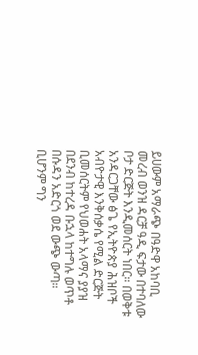ይሀውም አማራጭ በዓድዋ አከባቢ መረብ ወንዝ ዳርቻ ዓዲ ፍታው በተባለው ቦታ ድርጅት እንዲመሰርት ነበር። በወቅቱ አንዳርጋቸው ፅጌ የኢትዮጵያ ሕዝቦች አብዮታዊ እንቅሰቃሴ የሚል ድርጅት ቢመሰርትም የህወሐት አላማና ያያዝ በደንብ ከተረዳ ቡኋላ ከተግሉ ወጥቶ በሱዳን አድርጎ ወደ ውጭ ውጣ። ቢሆንም ግን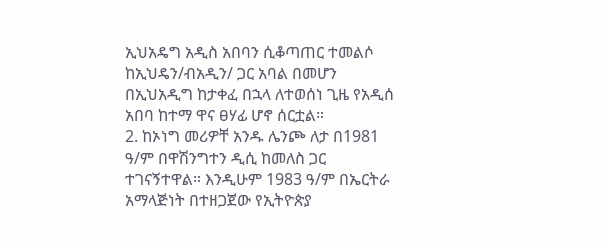ኢህአዴግ አዲስ አበባን ሲቆጣጠር ተመልሶ ከኢህዴን/ብአዲን/ ጋር አባል በመሆን በኢህአዲግ ከታቀፈ በኋላ ለተወሰነ ጊዜ የአዲሰ አበባ ከተማ ዋና ፀሃፊ ሆኖ ሰርቷል።
2. ከኦነግ መሪዎቸ አንዱ ሌንጮ ለታ በ1981 ዓ/ም በዋሽንግተን ዲሲ ከመለስ ጋር ተገናኝተዋል። እንዲሁም 1983 ዓ/ም በኤርትራ አማላጅነት በተዘጋጀው የኢትዮጵያ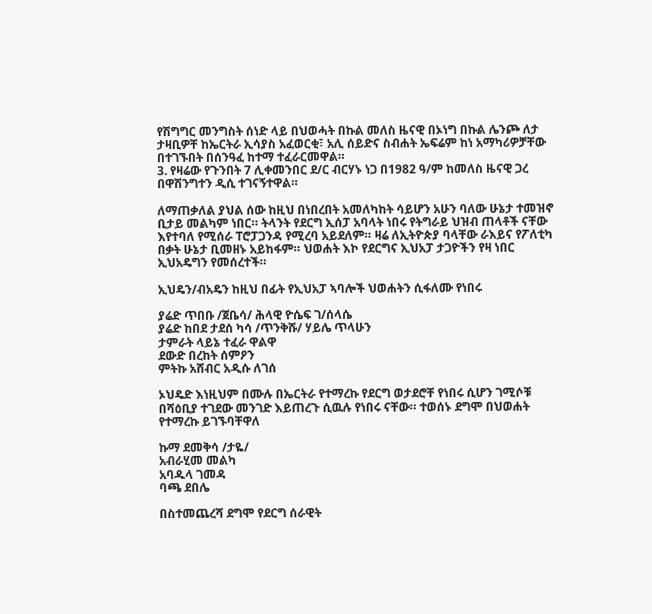የሽግግር መንግስት ሰነድ ላይ በህወሓት በኩል መለስ ዜናዊ በኦነግ በኩል ሌንጮ ለታ ታዛቢዎቸ ከኤርትራ ኢሳያስ አፈወርቂ፣ አሊ ሰይድና ስብሐት ኤፍሬም ከነ አማካሪዎቻቸው በተገኙበት በሰንዓፈ ከተማ ተፈራርመዋል።
3. የዛሬው የጉንበት 7 ሊቀመንበር ደ/ር ብርሃኑ ነጋ በ1982 ዓ/ም ከመለስ ዜናዊ ጋረ በዋሽንግተን ዲሲ ተገናኝተዋል።

ለማጠቃለል ያህል ሰው ከዚህ በነበረበት አመለካከት ሳይሆን አሁን ባለው ሁኔታ ተመዝኖ ቢታይ መልካም ነበር። ትላንት የደርግ ኢሰፓ አባላት ነበሩ የትግራይ ህዝብ ጠላቶች ናቸው እየተባለ የሚሰራ ፐሮፓጋንዳ የሚረባ አይደለም። ዛሬ ለኢትዮጵያ ባላቸው ራእይና የፖለቲካ በቃት ሁኔታ ቢመዘኑ አይከፋም። ህወሐት እኮ የደርግና ኢህአፓ ታጋዮችን የዛ ነበር ኢህአዴግን የመሰረተች።

ኢህዴን/ብአዴን ከዚህ በፊት የኢህአፓ ኣባሎች ህወሐትን ሲፋለሙ የነበሩ

ያሬድ ጥበቡ /ጀቤሳ/ ሕላዊ ዮሴፍ ገ/ሰላሴ
ያሬድ ከበደ ታደሰ ካሳ /ጥንቅሹ/ ሃይሌ ጥላሁን
ታምራት ላይኔ ተፈራ ዋልዋ
ደውድ በረከት ሰምዖን
ምትኩ አሸብር አዲሱ ለገሰ

ኦህዴድ እነዚህም በሙሉ በኤርትራ የተማረኩ የደርግ ወታደሮቸ የነበሩ ሲሆን ገሚሶቹ በሻዕቢያ ተገደው መንገድ እይጠረጉ ሲዉሉ የነበሩ ናቸው። ተወሰኑ ደግሞ በህወሐት የተማረኩ ይገኙባቸዋለ

ኩማ ደመቅሳ /ታዬ/
አብራሂመ መልካ
አባዱላ ገመዳ
ባጫ ደበሌ

በስተመጨረሻ ደግሞ የደርግ ሰራዊት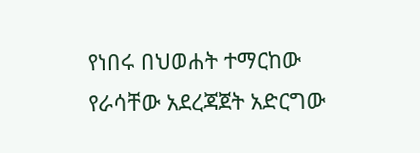የነበሩ በህወሐት ተማርከው የራሳቸው አደረጃጀት አድርግው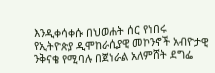እንዲቀሳቀሱ በህወሐት ሰር የነበሩ የኢትዮጵያ ዲሞከራሲያዊ መኮንኖች አብዮታዊ ንቅናቄ የሚባሉ በጀነራል አለምሸት ደግፌ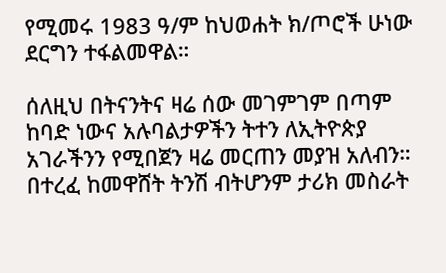የሚመሩ 1983 ዓ/ም ከህወሐት ክ/ጦሮች ሁነው ደርግን ተፋልመዋል።

ሰለዚህ በትናንትና ዛሬ ሰው መገምገም በጣም ከባድ ነውና አሉባልታዎችን ትተን ለኢትዮጵያ አገራችንን የሚበጀን ዛሬ መርጠን መያዝ አለብን። በተረፈ ከመዋሸት ትንሽ ብትሆንም ታሪክ መስራት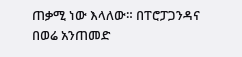ጠቃሚ ነው እላለው። በፐሮፓጋንዳና በወሬ አንጠመድ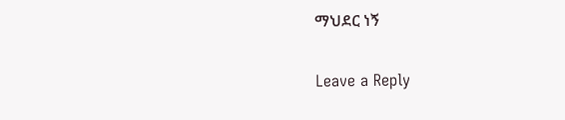ማህደር ነኝ

Leave a Reply